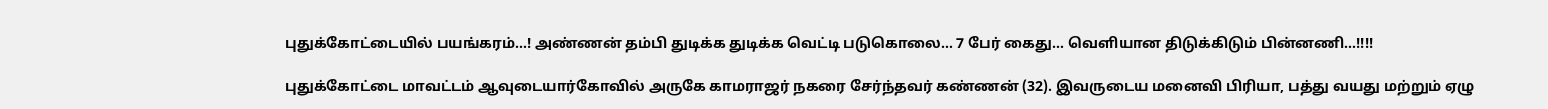புதுக்கோட்டையில் பயங்கரம்…! அண்ணன் தம்பி துடிக்க துடிக்க வெட்டி படுகொலை… 7 பேர் கைது… வெளியான திடுக்கிடும் பின்னணி…!!!!

புதுக்கோட்டை மாவட்டம் ஆவுடையார்கோவில் அருகே காமராஜர் நகரை சேர்ந்தவர் கண்ணன் (32). இவருடைய மனைவி பிரியா, பத்து வயது மற்றும் ஏழு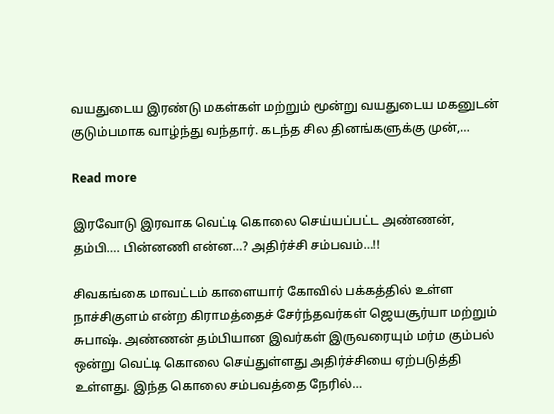வயதுடைய இரண்டு மகள்கள் மற்றும் மூன்று வயதுடைய மகனுடன் குடும்பமாக வாழ்ந்து வந்தார். கடந்த சில தினங்களுக்கு முன்,…

Read more

இரவோடு இரவாக வெட்டி கொலை செய்யப்பட்ட அண்ணன், தம்பி…. பின்னணி என்ன…? அதிர்ச்சி சம்பவம்…!!

சிவகங்கை மாவட்டம் காளையார் கோவில் பக்கத்தில் உள்ள நாச்சிகுளம் என்ற கிராமத்தைச் சேர்ந்தவர்கள் ஜெயசூர்யா மற்றும் சுபாஷ். அண்ணன் தம்பியான இவர்கள் இருவரையும் மர்ம கும்பல் ஒன்று வெட்டி கொலை செய்துள்ளது அதிர்ச்சியை ஏற்படுத்தி உள்ளது. இந்த கொலை சம்பவத்தை நேரில்…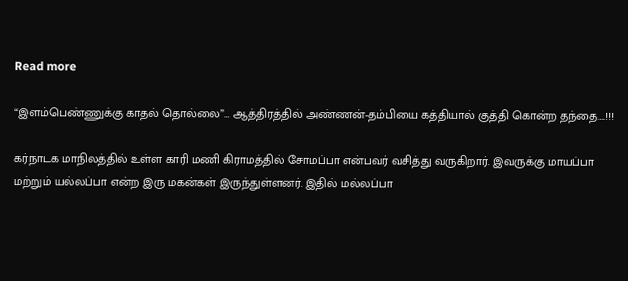Read more

“இளம்பெண்ணுக்கு காதல் தொல்லை”… ஆத்திரத்தில் அண்ணன்-தம்பியை கத்தியால் குத்தி கொன்ற தந்தை….!!!

கர்நாடக மாநிலத்தில் உள்ள காரி மணி கிராமத்தில் சோமப்பா என்பவர் வசித்து வருகிறார். இவருக்கு மாயப்பா மற்றும் யல்லப்பா என்ற இரு மகன்கள் இருந்துள்ளனர். இதில் மல்லப்பா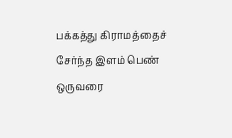பக்கத்து கிராமத்தைச் சேர்ந்த இளம் பெண் ஒருவரை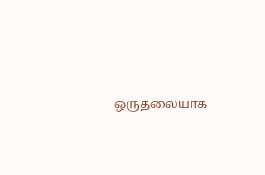ஒருதலையாக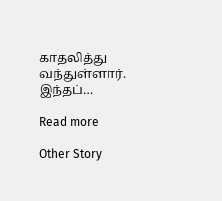காதலித்து வந்துள்ளார். இந்தப்…

Read more

Other Story